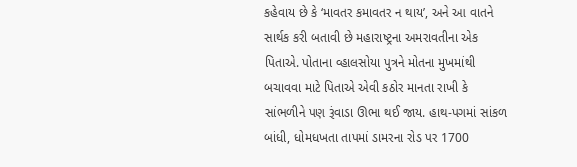કહેવાય છે કે ‘માવતર કમાવતર ન થાય’, અને આ વાતને સાર્થક કરી બતાવી છે મહારાષ્ટ્રના અમરાવતીના એક પિતાએ. પોતાના વ્હાલસોયા પુત્રને મોતના મુખમાંથી બચાવવા માટે પિતાએ એવી કઠોર માનતા રાખી કે સાંભળીને પણ રૂંવાડા ઊભા થઈ જાય. હાથ-પગમાં સાંકળ બાંધી, ધોમધખતા તાપમાં ડામરના રોડ પર 1700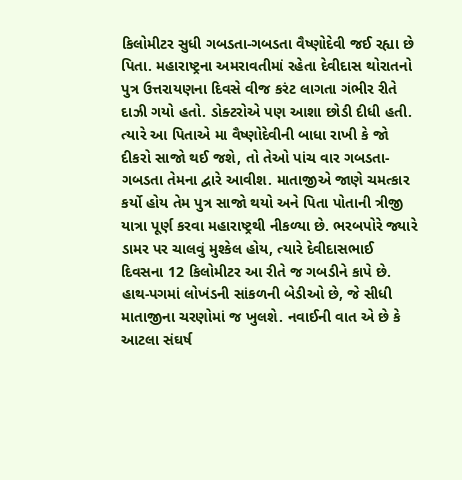કિલોમીટર સુધી ગબડતા-ગબડતા વૈષ્ણોદેવી જઈ રહ્યા છે પિતા. મહારાષ્ટ્રના અમરાવતીમાં રહેતા દેવીદાસ થોરાતનો પુત્ર ઉત્તરાયણના દિવસે વીજ કરંટ લાગતા ગંભીર રીતે દાઝી ગયો હતો. ડોક્ટરોએ પણ આશા છોડી દીધી હતી. ત્યારે આ પિતાએ મા વૈષ્ણોદેવીની બાધા રાખી કે જો દીકરો સાજો થઈ જશે, તો તેઓ પાંચ વાર ગબડતા-ગબડતા તેમના દ્વારે આવીશ. માતાજીએ જાણે ચમત્કાર કર્યો હોય તેમ પુત્ર સાજો થયો અને પિતા પોતાની ત્રીજી યાત્રા પૂર્ણ કરવા મહારાષ્ટ્રથી નીકળ્યા છે. ભરબપોરે જ્યારે ડામર પર ચાલવું મુશ્કેલ હોય, ત્યારે દેવીદાસભાઈ દિવસના 12 કિલોમીટર આ રીતે જ ગબડીને કાપે છે. હાથ-પગમાં લોખંડની સાંકળની બેડીઓ છે, જે સીધી માતાજીના ચરણોમાં જ ખુલશે. નવાઈની વાત એ છે કે આટલા સંઘર્ષ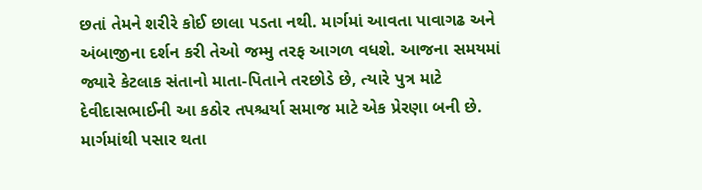છતાં તેમને શરીરે કોઈ છાલા પડતા નથી. માર્ગમાં આવતા પાવાગઢ અને અંબાજીના દર્શન કરી તેઓ જમ્મુ તરફ આગળ વધશે. આજના સમયમાં જ્યારે કેટલાક સંતાનો માતા-પિતાને તરછોડે છે, ત્યારે પુત્ર માટે દેવીદાસભાઈની આ કઠોર તપશ્ચર્યા સમાજ માટે એક પ્રેરણા બની છે. માર્ગમાંથી પસાર થતા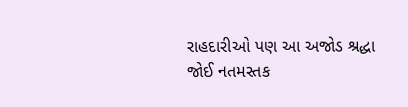રાહદારીઓ પણ આ અજોડ શ્રદ્ધા જોઈ નતમસ્તક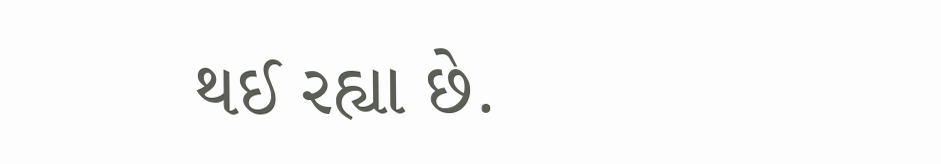થઈ રહ્યા છે.